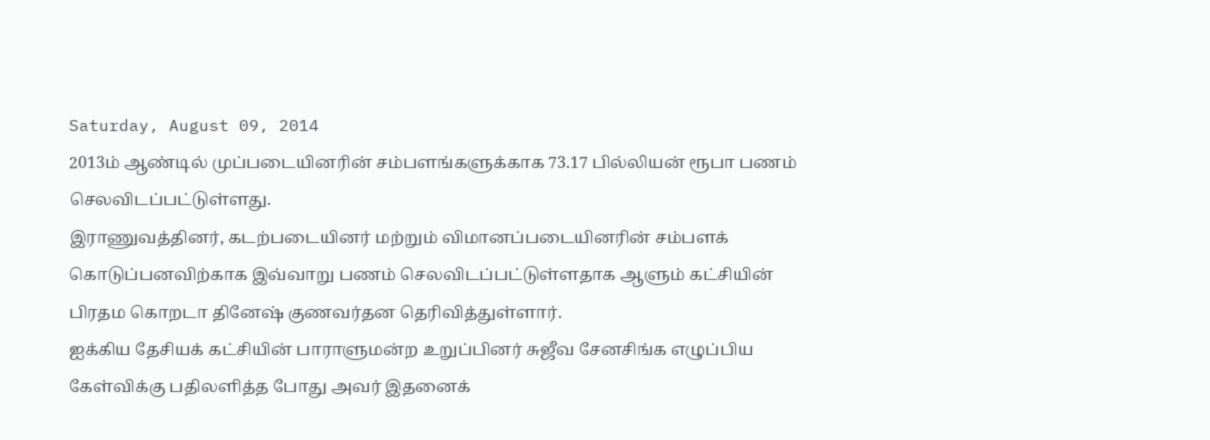Saturday, August 09, 2014
2013ம் ஆண்டில் முப்படையினரின் சம்பளங்களுக்காக 73.17 பில்லியன் ரூபா பணம் செலவிடப்பட்டுள்ளது.
இராணுவத்தினர், கடற்படையினர் மற்றும் விமானப்படையினரின் சம்பளக் கொடுப்பனவிற்காக இவ்வாறு பணம் செலவிடப்பட்டுள்ளதாக ஆளும் கட்சியின் பிரதம கொறடா தினேஷ் குணவர்தன தெரிவித்துள்ளார்.
ஐக்கிய தேசியக் கட்சியின் பாராளுமன்ற உறுப்பினர் சுஜீவ சேனசிங்க எழுப்பிய கேள்விக்கு பதிலளித்த போது அவர் இதனைக்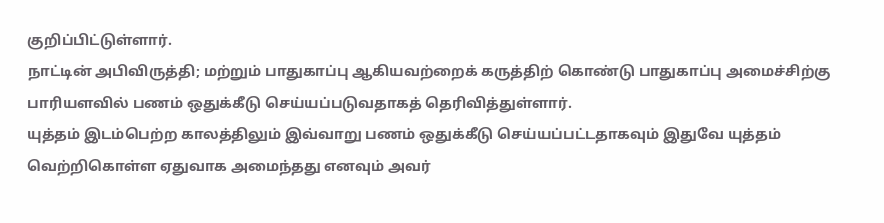குறிப்பிட்டுள்ளார்.
நாட்டின் அபிவிருத்தி; மற்றும் பாதுகாப்பு ஆகியவற்றைக் கருத்திற் கொண்டு பாதுகாப்பு அமைச்சிற்கு பாரியளவில் பணம் ஒதுக்கீடு செய்யப்படுவதாகத் தெரிவித்துள்ளார்.
யுத்தம் இடம்பெற்ற காலத்திலும் இவ்வாறு பணம் ஒதுக்கீடு செய்யப்பட்டதாகவும் இதுவே யுத்தம் வெற்றிகொள்ள ஏதுவாக அமைந்தது எனவும் அவர்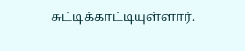சுட்டிக்காட்டியுள்ளார்.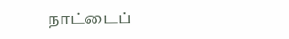நாட்டைப்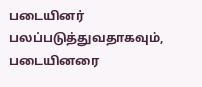படையினர் பலப்படுத்துவதாகவும், படையினரை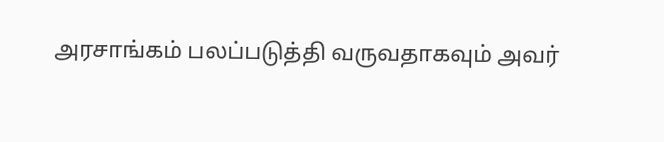அரசாங்கம் பலப்படுத்தி வருவதாகவும் அவர்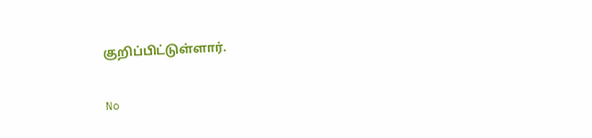குறிப்பிட்டுள்ளார்.

No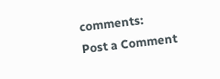comments:
Post a Comment